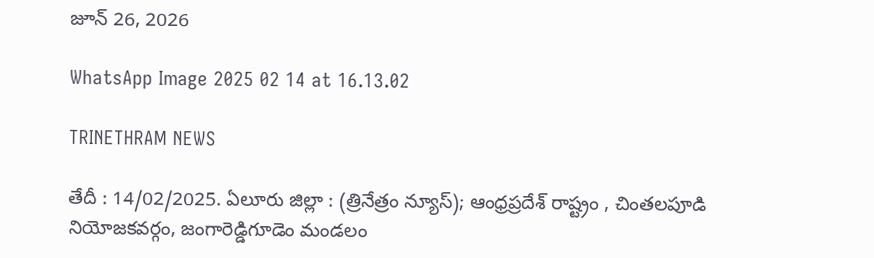జూన్ 26, 2026

WhatsApp Image 2025 02 14 at 16.13.02

TRINETHRAM NEWS

తేదీ : 14/02/2025. ఏలూరు జిల్లా : (త్రినేత్రం న్యూస్); ఆంధ్రప్రదేశ్ రాష్ట్రం , చింతలపూడి నియోజకవర్గం, జంగారెడ్డిగూడెం మండలం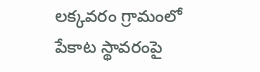లక్కవరం గ్రామంలో పేకాట స్థావరంపై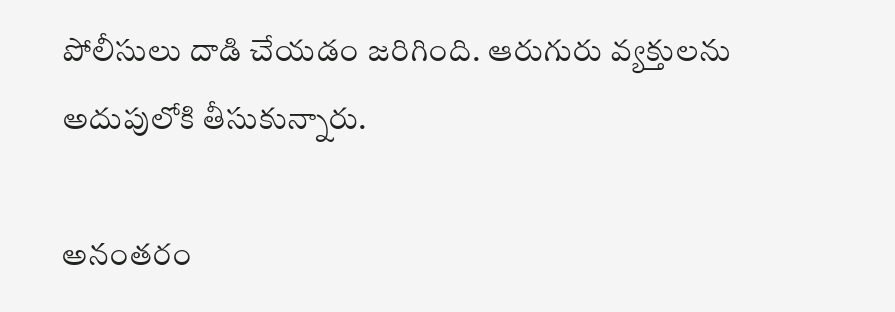పోలీసులు దాడి చేయడం జరిగింది. ఆరుగురు వ్యక్తులను అదుపులోకి తీసుకున్నారు.

అనంతరం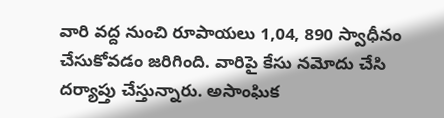వారి వద్ద నుంచి రూపాయలు 1,04, 890 స్వాధీనం చేసుకోవడం జరిగింది. వారిపై కేసు నమోదు చేసి దర్యాప్తు చేస్తున్నారు. అసాంఘిక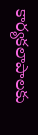కార్యకలాపాలకు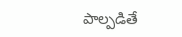పాల్పడితే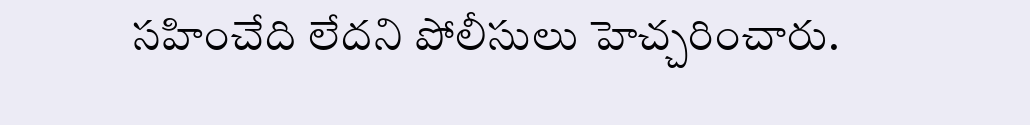సహించేది లేదని పోలీసులు హెచ్చరించారు.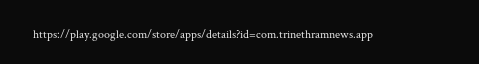https://play.google.com/store/apps/details?id=com.trinethramnews.app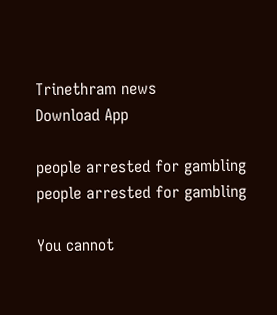Trinethram news
Download App

people arrested for gambling
people arrested for gambling

You cannot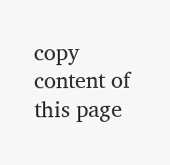copy content of this page